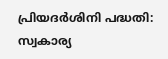പ്രിയദര്‍ശിനി പദ്ധതി: സ്വകാര്യ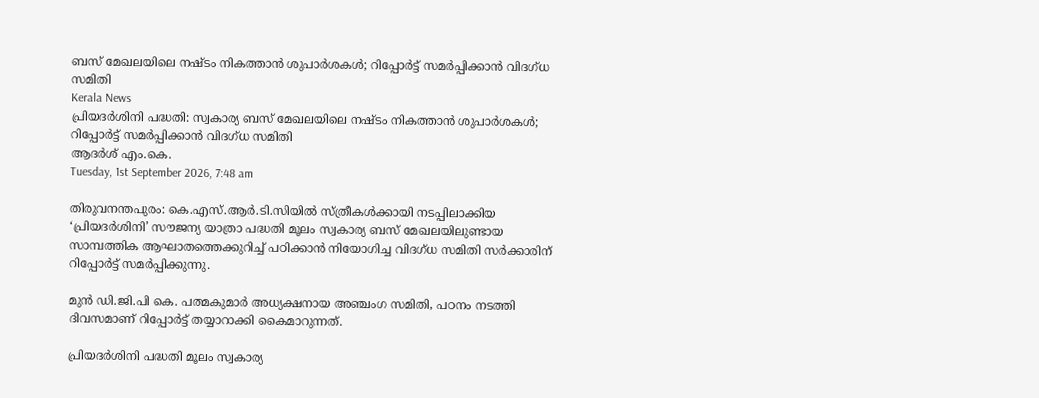ബസ് മേഖലയിലെ നഷ്ടം നികത്താന്‍ ശുപാര്‍ശകള്‍; റിപ്പോര്‍ട്ട് സമര്‍പ്പിക്കാന്‍ വിദഗ്ധ സമിതി
Kerala News
പ്രിയദര്‍ശിനി പദ്ധതി: സ്വകാര്യ ബസ് മേഖലയിലെ നഷ്ടം നികത്താന്‍ ശുപാര്‍ശകള്‍; റിപ്പോര്‍ട്ട് സമര്‍പ്പിക്കാന്‍ വിദഗ്ധ സമിതി
ആദർശ് എം.കെ.
Tuesday, 1st September 2026, 7:48 am

തിരുവനന്തപുരം: കെ.എസ്.ആര്‍.ടി.സിയില്‍ സ്ത്രീകള്‍ക്കായി നടപ്പിലാക്കിയ ‘പ്രിയദര്‍ശിനി’ സൗജന്യ യാത്രാ പദ്ധതി മൂലം സ്വകാര്യ ബസ് മേഖലയിലുണ്ടായ സാമ്പത്തിക ആഘാതത്തെക്കുറിച്ച് പഠിക്കാന്‍ നിയോഗിച്ച വിദഗ്ധ സമിതി സര്‍ക്കാരിന് റിപ്പോര്‍ട്ട് സമര്‍പ്പിക്കുന്നു.

മുന്‍ ഡി.ജി.പി കെ. പത്മകുമാര്‍ അധ്യക്ഷനായ അഞ്ചംഗ സമിതി, പഠനം നടത്തി ദിവസമാണ് റിപ്പോര്‍ട്ട് തയ്യാറാക്കി കൈമാറുന്നത്.

പ്രിയദര്‍ശിനി പദ്ധതി മൂലം സ്വകാര്യ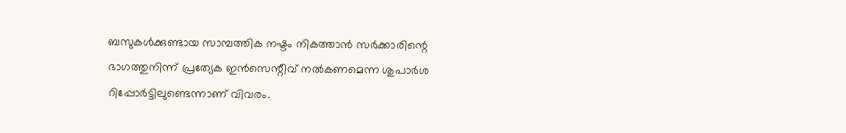ബസുകള്‍ക്കുണ്ടായ സാമ്പത്തിക നഷ്ടം നികത്താന്‍ സര്‍ക്കാരിന്റെ ഭാഗത്തുനിന്ന് പ്രത്യേക ഇന്‍സെന്റീവ് നല്‍കണമെന്ന ശുപാര്‍ശ റിപ്പോര്‍ട്ടിലുണ്ടെന്നാണ് വിവരം.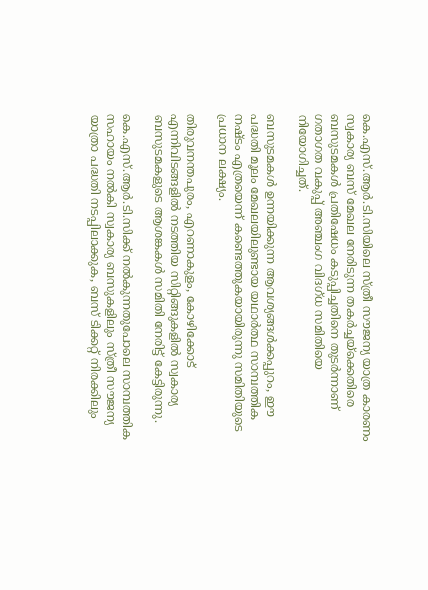കെ.എസ്.ആര്‍.ടി.സിയിലെ സ്ത്രീ സൗജന്യ യാത്ര കാരണം സ്വകാര്യ ബസ് മേഖല നേരിടുന്ന തകര്‍ച്ചയ്‌ക്കെതിരെ ബസുടമകള്‍ പ്രതിഷേധം കടുപ്പിച്ചതിനെ തുടര്‍ന്നാണ് ഗതാഗത വകുപ്പ് അഞ്ചംഗ വിദഗ്ധ സമിതിയെ നിയോഗിച്ചത്.

ബസുടമകള്‍ ഉന്നയിക്കുന്ന ആവശ്യങ്ങള്‍ക്കപ്പുറം, ഈ പദ്ധതി മൂലം മേഖലയിലുണ്ടായ യഥാര്‍ത്ഥ സാമ്പത്തിക നഷ്ടം എത്രയെന്ന് കണ്ടെത്തുകയായിരുന്നു സമിതിയുടെ പ്രധാന ലക്ഷ്യം.

തിരുവനന്തപുരം, എറണാകുളം, കോഴിക്കോട് എന്നിവിടങ്ങളില്‍ നടത്തിയ സിറ്റിങ്ങുകളില്‍ സ്വകാര്യ ബസുടമകളുടെ ആശങ്കകള്‍ സമിതി നേരിട്ട് കേട്ടിരുന്നു.

കെ.എസ്.ആര്‍.ടി.സിക്ക് നല്‍കുന്നതുപോലെ സാമ്പത്തിക സഹായം നല്‍കി സ്വകാര്യ ബസുകളിലും സ്ത്രീ സൗജന്യ യാത്രാ പദ്ധതി നടപ്പിലാക്കുക, ബസ് ടിക്കറ്റ് നിരക്കിലും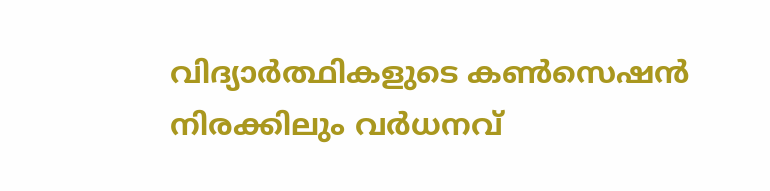വിദ്യാര്‍ത്ഥികളുടെ കണ്‍സെഷന്‍ നിരക്കിലും വര്‍ധനവ്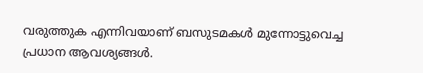വരുത്തുക എന്നിവയാണ് ബസുടമകള്‍ മുന്നോട്ടുവെച്ച പ്രധാന ആവശ്യങ്ങള്‍.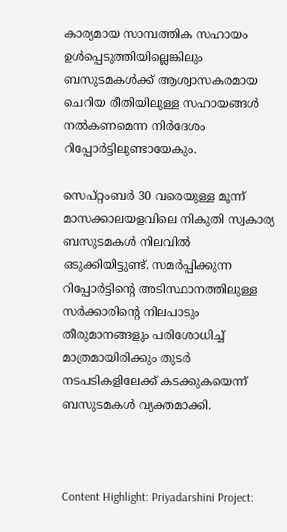കാര്യമായ സാമ്പത്തിക സഹായം ഉള്‍പ്പെടുത്തിയില്ലെങ്കിലും ബസുടമകള്‍ക്ക് ആശ്വാസകരമായ ചെറിയ രീതിയിലുള്ള സഹായങ്ങള്‍ നല്‍കണമെന്ന നിര്‍ദേശം റിപ്പോര്‍ട്ടിലുണ്ടായേകും.

സെപ്റ്റംബര്‍ 30 വരെയുള്ള മൂന്ന് മാസക്കാലയളവിലെ നികുതി സ്വകാര്യ ബസുടമകള്‍ നിലവില്‍ ഒടുക്കിയിട്ടുണ്ട്. സമര്‍പ്പിക്കുന്ന റിപ്പോര്‍ട്ടിന്റെ അടിസ്ഥാനത്തിലുള്ള സര്‍ക്കാരിന്റെ നിലപാടും തീരുമാനങ്ങളും പരിശോധിച്ച് മാത്രമായിരിക്കും തുടര്‍ നടപടികളിലേക്ക് കടക്കുകയെന്ന് ബസുടമകള്‍ വ്യക്തമാക്കി.



Content Highlight: Priyadarshini Project: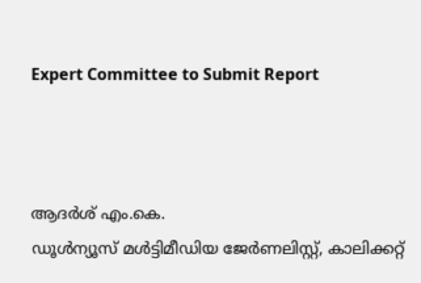Expert Committee to Submit Report



ആദർശ് എം.കെ.
ഡൂള്‍ന്യൂസ് മള്‍ട്ടിമീഡിയ ജേര്‍ണലിസ്റ്റ്, കാലിക്കറ്റ്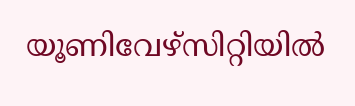യൂണിവേഴ്സിറ്റിയില്‍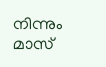നിന്നും മാസ്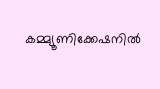കമ്മ്യൂണിക്കേഷനില്‍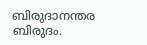ബിരുദാനന്തര ബിരുദം.